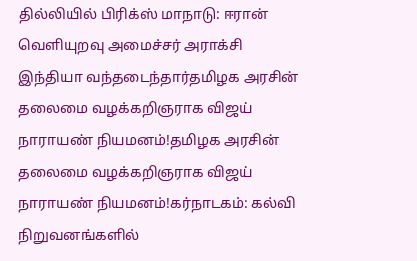தில்லியில் பிரிக்ஸ் மாநாடு: ஈரான் வெளியுறவு அமைச்சர் அராக்சி இந்தியா வந்தடைந்தார்தமிழக அரசின் தலைமை வழக்கறிஞராக விஜய் நாராயண் நியமனம்!தமிழக அரசின் தலைமை வழக்கறிஞராக விஜய் நாராயண் நியமனம்!கர்நாடகம்: கல்வி நிறுவனங்களில்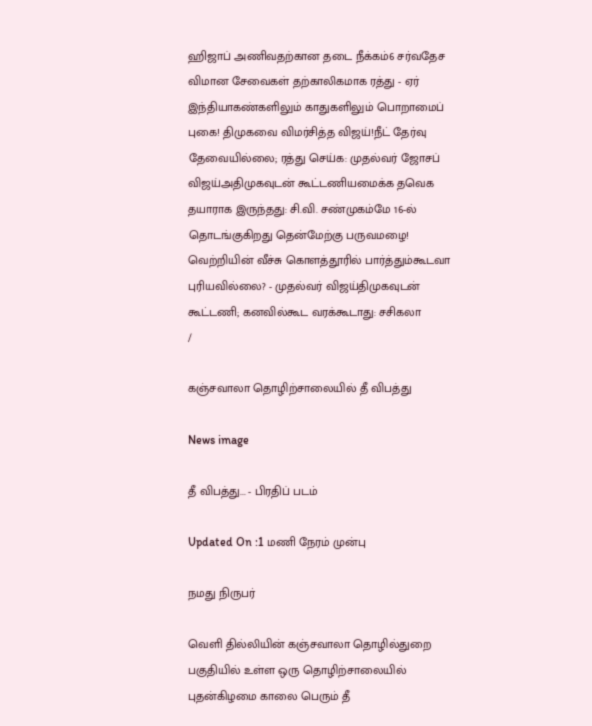ஹிஜாப் அணிவதற்கான தடை நீக்கம்6 சர்வதேச விமான சேவைகள் தற்காலிகமாக ரத்து - ஏர் இந்தியாகண்களிலும் காதுகளிலும் பொறாமைப் புகை! திமுகவை விமர்சித்த விஜய்!நீட் தேர்வு தேவையில்லை; ரத்து செய்க: முதல்வர் ஜோசப் விஜய்அதிமுகவுடன் கூட்டணியமைக்க தவெக தயாராக இருந்தது: சி.வி. சண்முகம்மே 16-ல் தொடங்குகிறது தென்மேற்கு பருவமழை! வெற்றியின் வீச்சு கொளத்தூரில் பார்த்தும்கூடவா புரியவில்லை? - முதல்வர் விஜய்திமுகவுடன் கூட்டணி; கனவில்கூட வரக்கூடாது: சசிகலா
/

கஞ்சவாலா தொழிற்சாலையில் தீ விபத்து

News image

தீ விபத்து... - பிரதிப் படம்

Updated On :1 மணி நேரம் முன்பு

நமது நிருபர்

வெளி தில்லியின் கஞ்சவாலா தொழில்துறை பகுதியில் உள்ள ஒரு தொழிற்சாலையில் புதன்கிழமை காலை பெரும் தீ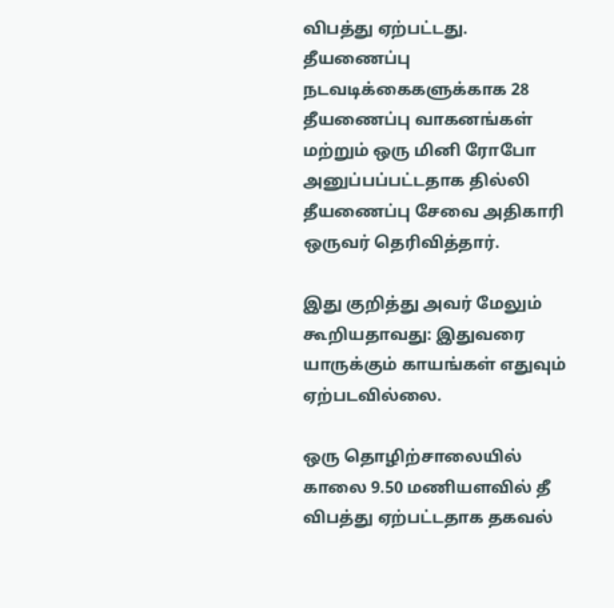விபத்து ஏற்பட்டது. தீயணைப்பு நடவடிக்கைகளுக்காக 28 தீயணைப்பு வாகனங்கள் மற்றும் ஒரு மினி ரோபோ அனுப்பப்பட்டதாக தில்லி தீயணைப்பு சேவை அதிகாரி ஒருவர் தெரிவித்தார்.

இது குறித்து அவர் மேலும் கூறியதாவது: இதுவரை யாருக்கும் காயங்கள் எதுவும் ஏற்படவில்லை.

ஒரு தொழிற்சாலையில் காலை 9.50 மணியளவில் தீ விபத்து ஏற்பட்டதாக தகவல்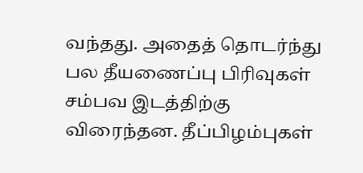வந்தது. அதைத் தொடர்ந்து பல தீயணைப்பு பிரிவுகள் சம்பவ இடத்திற்கு விரைந்தன. தீப்பிழம்புகள்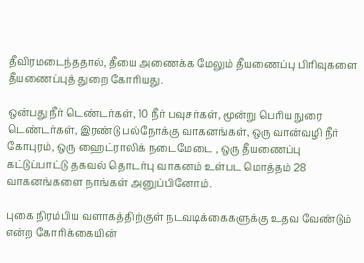தீவிரமடைந்ததால், தீயை அணைக்க மேலும் தீயணைப்பு பிரிவுகளை தீயணைப்புத் துறை கோரியது.

ஒன்பது நீர் டெண்டர்கள், 10 நீர் பவுசர்கள், மூன்று பெரிய நுரை டெண்டர்கள், இரண்டு பல்நோக்கு வாகனங்கள், ஒரு வான்வழி நீர் கோபுரம், ஒரு ஹைட்ராலிக் நடைமேடை , ஒரு தீயணைப்பு கட்டுப்பாட்டு தகவல் தொடர்பு வாகனம் உள்பட மொத்தம் 28 வாகனங்களை நாங்கள் அனுப்பினோம்.

புகை நிரம்பிய வளாகத்திற்குள் நடவடிக்கைகளுக்கு உதவ வேண்டும் என்ற கோரிக்கையின்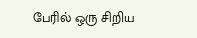பேரில் ஒரு சிறிய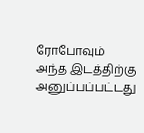ரோபோவும் அந்த இடத்திற்கு அனுப்பப்பட்டது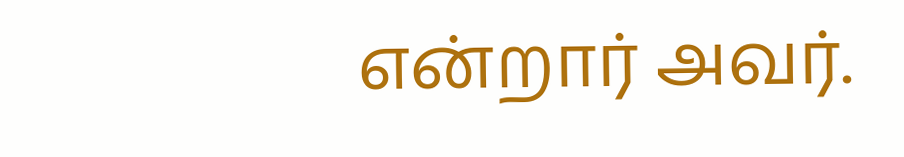என்றார் அவர்.